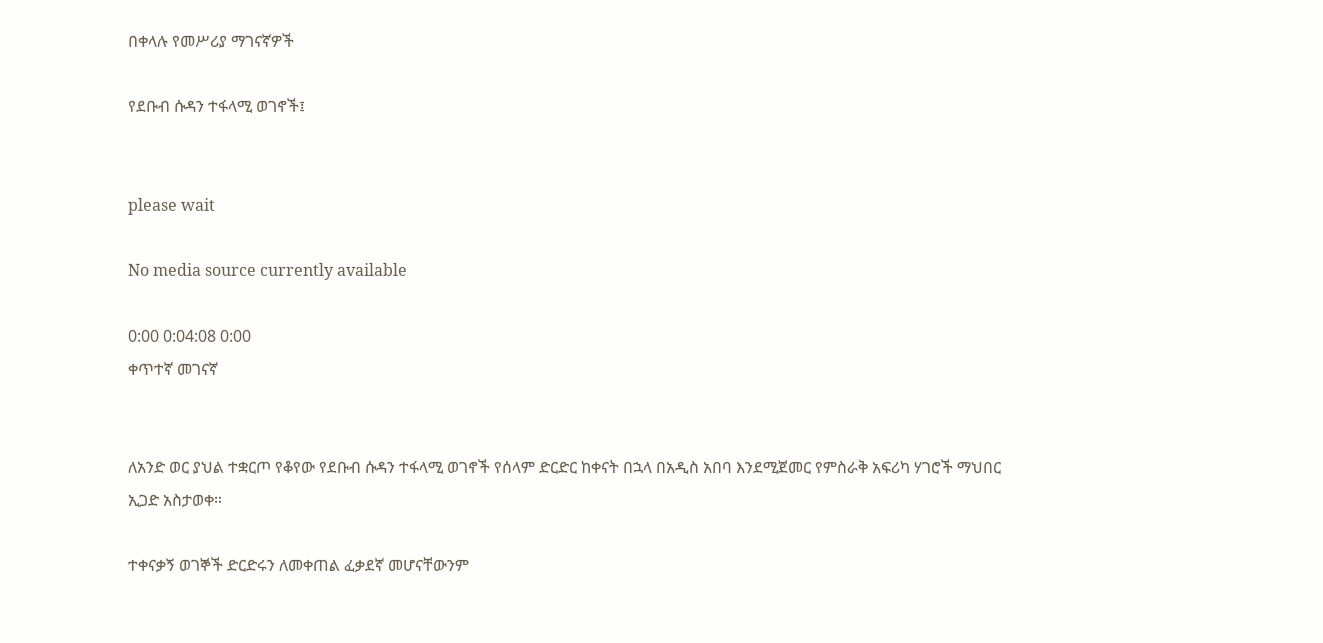በቀላሉ የመሥሪያ ማገናኛዎች

የደቡብ ሱዳን ተፋላሚ ወገኖች፤


please wait

No media source currently available

0:00 0:04:08 0:00
ቀጥተኛ መገናኛ


ለአንድ ወር ያህል ተቋርጦ የቆየው የደቡብ ሱዳን ተፋላሚ ወገኖች የሰላም ድርድር ከቀናት በኋላ በአዲስ አበባ እንደሚጀመር የምስራቅ አፍሪካ ሃገሮች ማህበር ኢጋድ አስታወቀ።

ተቀናቃኝ ወገኞች ድርድሩን ለመቀጠል ፈቃደኛ መሆናቸውንም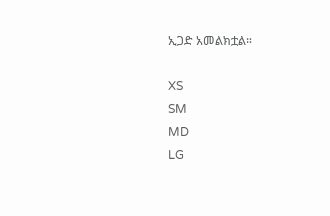ኢጋድ አመልክቷል።

XS
SM
MD
LG